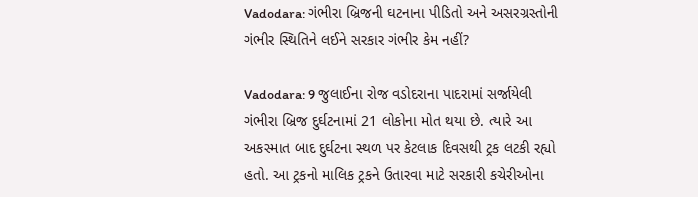Vadodara: ગંભીરા બ્રિજની ઘટનાના પીડિતો અને અસરગ્રસ્તોની ગંભીર સ્થિતિને લઈને સરકાર ગંભીર કેમ નહીં?

Vadodara: 9 જુલાઈના રોજ વડોદરાના પાદરામાં સર્જાયેલી ગંભીરા બ્રિજ દુર્ઘટનામાં 21 લોકોના મોત થયા છે. ત્યારે આ અકસ્માત બાદ દુર્ઘટના સ્થળ પર કેટલાક દિવસથી ટ્રક લટકી રહ્યો હતો. આ ટ્રકનો માલિક ટ્રકને ઉતારવા માટે સરકારી કચેરીઓના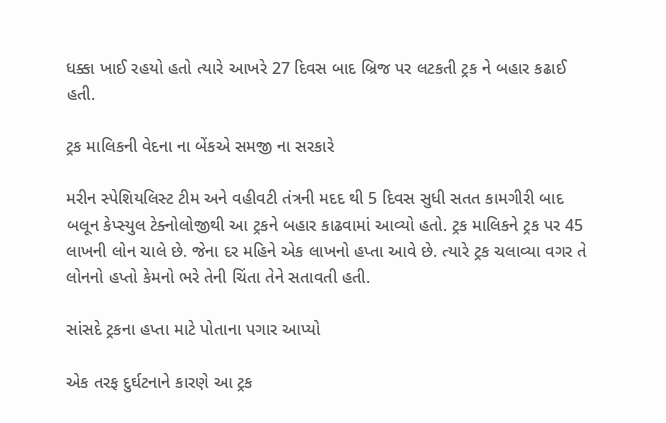ધક્કા ખાઈ રહયો હતો ત્યારે આખરે 27 દિવસ બાદ બ્રિજ પર લટકતી ટ્રક ને બહાર કઢાઈ હતી.

ટ્રક માલિકની વેદના ના બેંકએ સમજી ના સરકારે

મરીન સ્પેશિયલિસ્ટ ટીમ અને વહીવટી તંત્રની મદદ થી 5 દિવસ સુધી સતત કામગીરી બાદ બલૂન કેપ્સ્યુલ ટેક્નોલોજીથી આ ટ્રકને બહાર કાઢવામાં આવ્યો હતો. ટ્રક માલિકને ટ્રક પર 45 લાખની લોન ચાલે છે. જેના દર મહિને એક લાખનો હપ્તા આવે છે. ત્યારે ટ્રક ચલાવ્યા વગર તે લોનનો હપ્તો કેમનો ભરે તેની ચિંતા તેને સતાવતી હતી.

સાંસદે ટ્રકના હપ્તા માટે પોતાના પગાર આપ્યો

એક તરફ દુર્ઘટનાને કારણે આ ટ્રક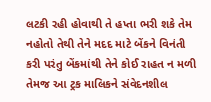લટકી રહી હોવાથી તે હપ્તા ભરી શકે તેમ નહોતો તેથી તેને મદદ માટે બેંકને વિનંતી કરી પરંતુ બેંકમાંથી તેને કોઈ રાહત ન મળી તેમજ આ ટ્રક માલિકને સંવેદનશીલ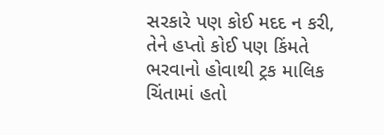સરકારે પણ કોઈ મદદ ન કરી, તેને હપ્તો કોઈ પણ કિંમતે ભરવાનો હોવાથી ટ્રક માલિક ચિંતામાં હતો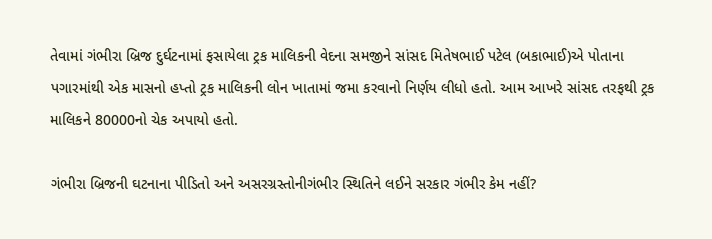તેવામાં ગંભીરા બ્રિજ દુર્ઘટનામાં ફસાયેલા ટ્રક માલિકની વેદના સમજીને સાંસદ મિતેષભાઈ પટેલ (બકાભાઈ)એ પોતાના પગારમાંથી એક માસનો હપ્તો ટ્રક માલિકની લોન ખાતામાં જમા કરવાનો નિર્ણય લીધો હતો. આમ આખરે સાંસદ તરફથી ટ્રક માલિકને 80000નો ચેક અપાયો હતો.

ગંભીરા બ્રિજની ઘટનાના પીડિતો અને અસરગ્રસ્તોનીગંભીર સ્થિતિને લઈને સરકાર ગંભીર કેમ નહીં?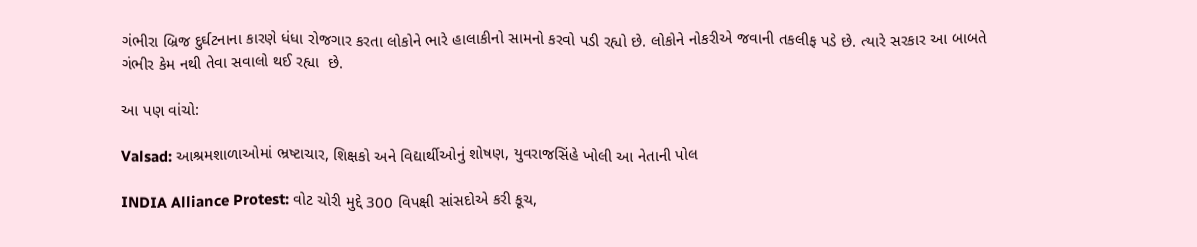ગંભીરા બ્રિજ દુર્ઘટનાના કારણે ધંધા રોજગાર કરતા લોકોને ભારે હાલાકીનો સામનો કરવો પડી રહ્યો છે. લોકોને નોકરીએ જવાની તકલીફ પડે છે. ત્યારે સરકાર આ બાબતે ગંભીર કેમ નથી તેવા સવાલો થઈ રહ્યા  છે.

આ પણ વાંચો:

Valsad: આશ્રમશાળાઓમાં ભ્રષ્ટાચાર, શિક્ષકો અને વિદ્યાર્થીઓનું શોષણ, યુવરાજસિંહે ખોલી આ નેતાની પોલ

INDIA Alliance Protest: વોટ ચોરી મુદ્દે 300 વિપક્ષી સાંસદોએ કરી કૂચ,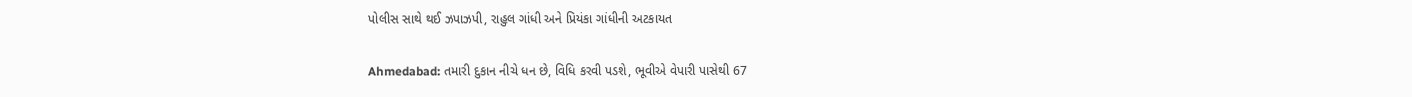પોલીસ સાથે થઈ ઝપાઝપી, રાહુલ ગાંધી અને પ્રિયંકા ગાંધીની અટકાયત

Ahmedabad: તમારી દુકાન નીચે ધન છે, વિધિ કરવી પડશે, ભૂવીએ વેપારી પાસેથી 67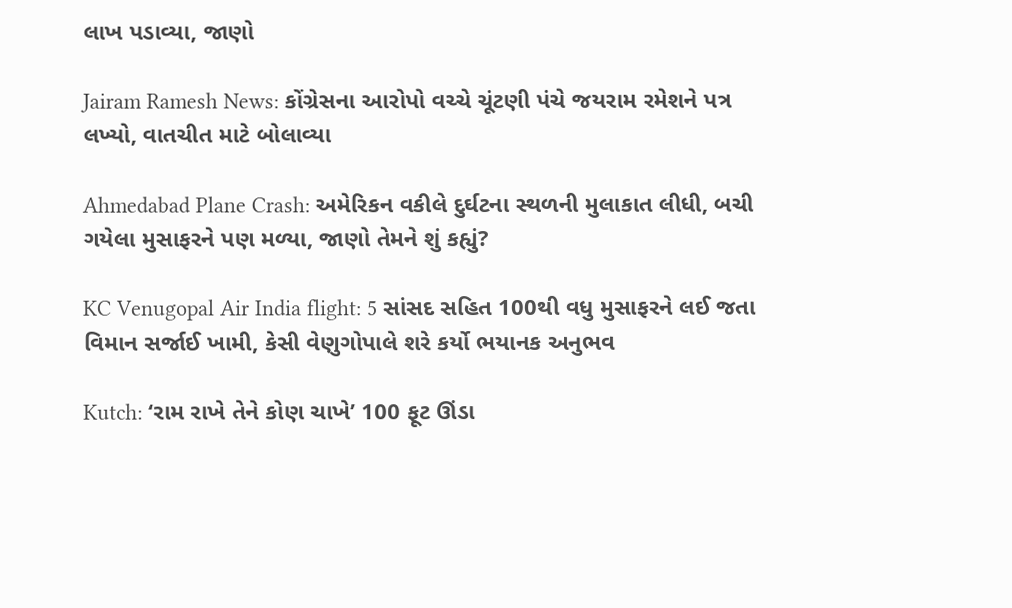લાખ પડાવ્યા, જાણો

Jairam Ramesh News: કોંગ્રેસના આરોપો વચ્ચે ચૂંટણી પંચે જયરામ રમેશને પત્ર લખ્યો, વાતચીત માટે બોલાવ્યા

Ahmedabad Plane Crash: અમેરિકન વકીલે દુર્ઘટના સ્થળની મુલાકાત લીધી, બચી ગયેલા મુસાફરને પણ મળ્યા, જાણો તેમને શું કહ્યું?

KC Venugopal Air India flight: 5 સાંસદ સહિત 100થી વધુ મુસાફરને લઈ જતા વિમાન સર્જાઈ ખામી, કેસી વેણુગોપાલે શરે કર્યો ભયાનક અનુભવ

Kutch: ‘રામ રાખે તેને કોણ ચાખે’ 100 ફૂટ ઊંડા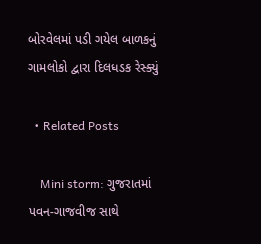બોરવેલમાં પડી ગયેલ બાળકનું ગામલોકો દ્વારા દિલધડક રેસ્ક્યું

  • Related Posts

    Mini storm: ગુજરાતમાં પવન-ગાજવીજ સાથે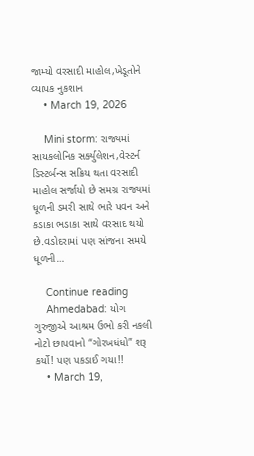જામ્યો વરસાદી માહોલ,ખેડૂતોને વ્યાપક નુકશાન
    • March 19, 2026

    Mini storm: રાજ્યમાં સાયકલોનિક સર્ક્યુલેશન,વેસ્ટર્ન ડિસ્ટર્બન્સ સક્રિય થતા વરસાદી માહોલ સર્જાયો છે સમગ્ર રાજ્યમાં ધૂળની ડમરી સાથે ભારે પવન અને કડાકા ભડાકા સાથે વરસાદ થયો છે.વડોદરામાં પણ સાંજના સમયે ધૂળની…

    Continue reading
    Ahmedabad: યોગ ગુરુજીએ આશ્રમ ઉભો કરી નકલી નોટો છાપવાનો “ગોરખધંધો” શરૂ કર્યો! પણ પકડાઈ ગયા!!
    • March 19,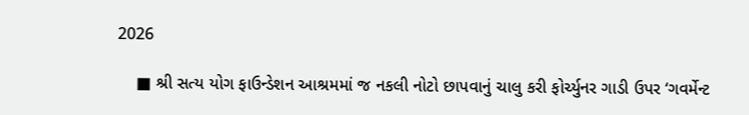2026

    ■ શ્રી સત્ય યોગ ફાઉન્ડેશન આશ્રમમાં જ નકલી નોટો છાપવાનું ચાલુ કરી ફોર્ચ્યુનર ગાડી ઉપર ‘ગવર્મેન્ટ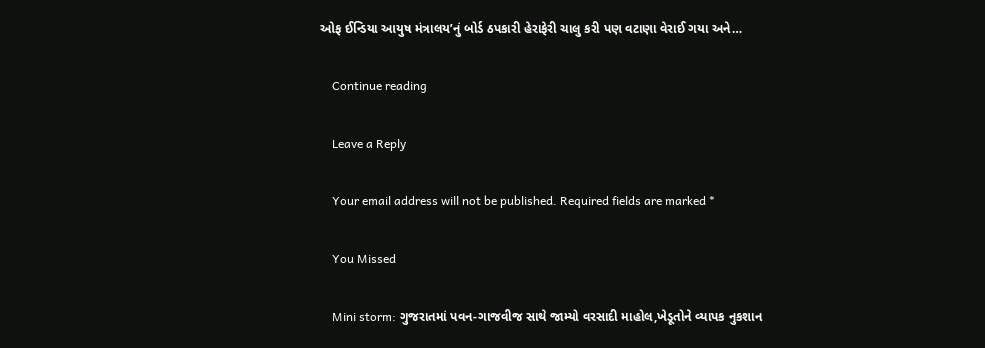ઓફ ઈન્ડિયા આયુષ મંત્રાલય’નું બોર્ડ ઠપકારી હેરાફેરી ચાલુ કરી પણ વટાણા વેરાઈ ગયા અને…

    Continue reading

    Leave a Reply

    Your email address will not be published. Required fields are marked *

    You Missed

    Mini storm: ગુજરાતમાં પવન-ગાજવીજ સાથે જામ્યો વરસાદી માહોલ,ખેડૂતોને વ્યાપક નુકશાન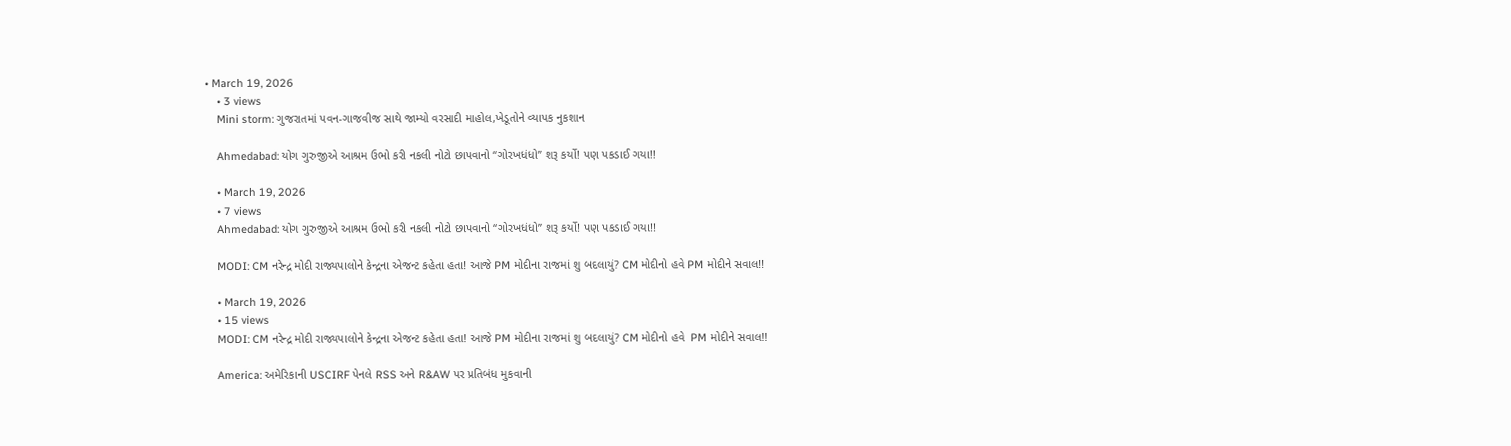• March 19, 2026
    • 3 views
    Mini storm: ગુજરાતમાં પવન-ગાજવીજ સાથે જામ્યો વરસાદી માહોલ,ખેડૂતોને વ્યાપક નુકશાન

    Ahmedabad: યોગ ગુરુજીએ આશ્રમ ઉભો કરી નકલી નોટો છાપવાનો “ગોરખધંધો” શરૂ કર્યો! પણ પકડાઈ ગયા!!

    • March 19, 2026
    • 7 views
    Ahmedabad: યોગ ગુરુજીએ આશ્રમ ઉભો કરી નકલી નોટો છાપવાનો “ગોરખધંધો” શરૂ કર્યો! પણ પકડાઈ ગયા!!

    MODI: CM નરેન્દ્ર મોદી રાજ્યપાલોને કેન્દ્રના એજન્ટ કહેતા હતા! આજે PM મોદીના રાજમાં શુ બદલાયું? CM મોદીનો હવે PM મોદીને સવાલ!!

    • March 19, 2026
    • 15 views
    MODI: CM નરેન્દ્ર મોદી રાજ્યપાલોને કેન્દ્રના એજન્ટ કહેતા હતા! આજે PM મોદીના રાજમાં શુ બદલાયું? CM મોદીનો હવે  PM મોદીને સવાલ!!

    America: અમેરિકાની USCIRF પેનલે RSS અને R&AW પર પ્રતિબંધ મુકવાની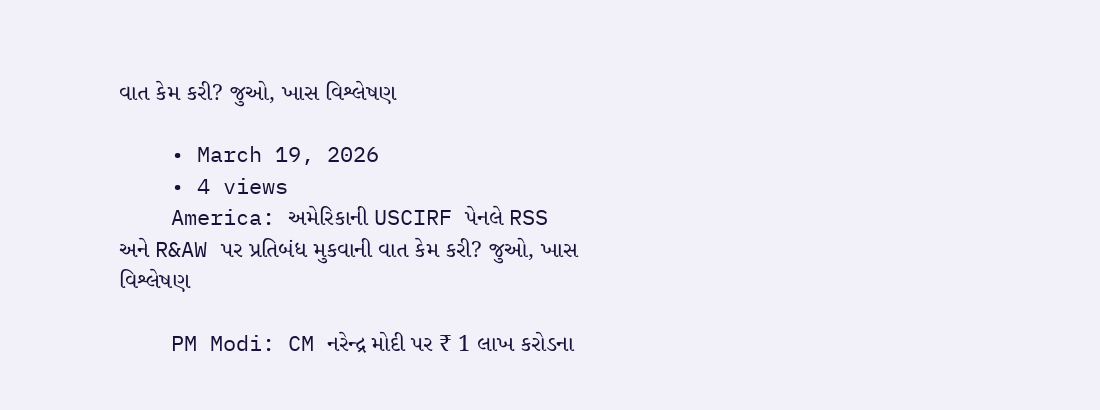વાત કેમ કરી? જુઓ, ખાસ વિશ્લેષણ

    • March 19, 2026
    • 4 views
    America: અમેરિકાની USCIRF પેનલે RSS અને R&AW પર પ્રતિબંધ મુકવાની વાત કેમ કરી? જુઓ, ખાસ વિશ્લેષણ

    PM Modi: CM નરેન્દ્ર મોદી પર ₹ 1 લાખ કરોડના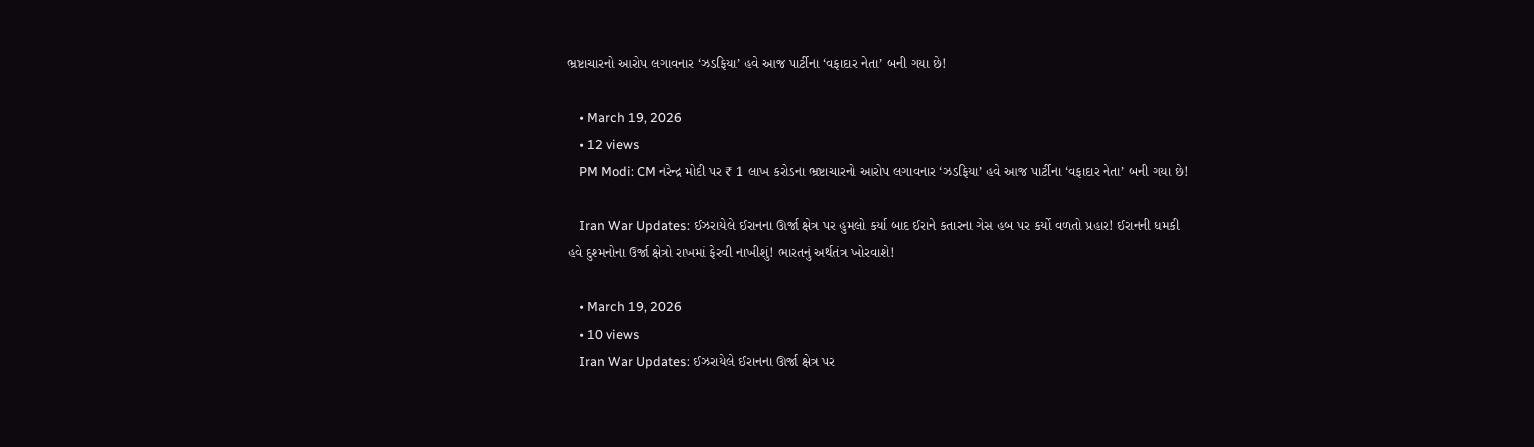ભ્રષ્ટાચારનો આરોપ લગાવનાર ‘ઝડફિયા’ હવે આજ પાર્ટીના ‘વફાદાર નેતા’ બની ગયા છે!

    • March 19, 2026
    • 12 views
    PM Modi: CM નરેન્દ્ર મોદી પર ₹ 1 લાખ કરોડના ભ્રષ્ટાચારનો આરોપ લગાવનાર ‘ઝડફિયા’ હવે આજ પાર્ટીના ‘વફાદાર નેતા’ બની ગયા છે!

    Iran War Updates: ઈઝરાયેલે ઈરાનના ઊર્જા ક્ષેત્ર પર હુમલો કર્યા બાદ ઈરાને કતારના ગેસ હબ પર કર્યો વળતો પ્રહાર! ઈરાનની ધમકી હવે દુશ્મનોના ઉર્જા ક્ષેત્રો રાખમાં ફેરવી નાખીશું! ભારતનું અર્થતંત્ર ખોરવાશે!

    • March 19, 2026
    • 10 views
    Iran War Updates: ઈઝરાયેલે ઈરાનના ઊર્જા ક્ષેત્ર પર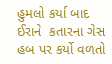હુમલો કર્યા બાદ ઈરાને  કતારના ગેસ હબ પર કર્યો વળતો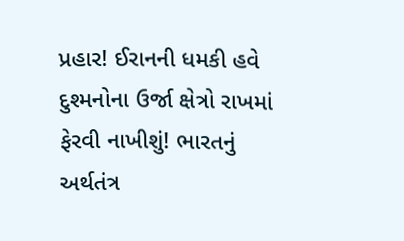પ્રહાર! ઈરાનની ધમકી હવે દુશ્મનોના ઉર્જા ક્ષેત્રો રાખમાં ફેરવી નાખીશું! ભારતનું અર્થતંત્ર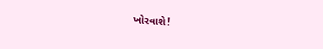ખોરવાશે!